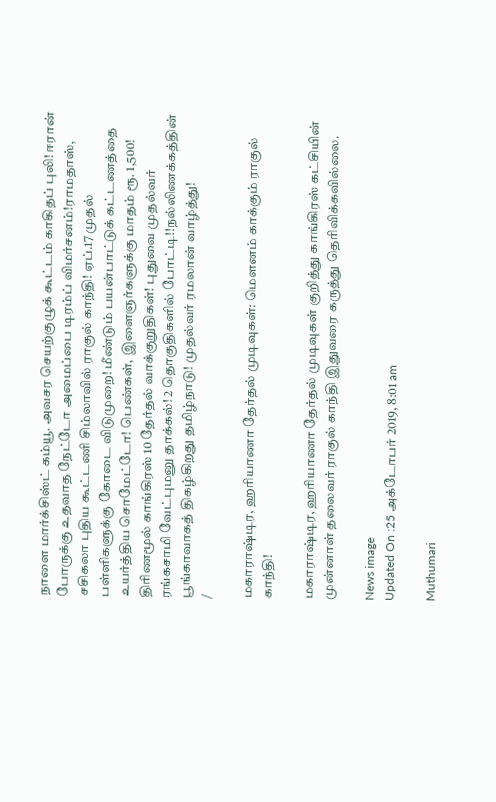நாளை மார்க்சிஸ்ட் கம்யூ. அவசர செயற்குழுக் கூட்டம் காகிதப் புலி! ஈரான் போருக்கு உதவாத நேட்டோ அமைப்பை டிரம்ப் விமர்சனம்!ராமதாஸ், சசிகலா புதிய கூட்டணி சிம்லாவில் ராகுல் காந்தி! ஏப்.17 முதல் பள்ளிகளுக்கு கோடை விடுமுறை! மீண்டும் பயன்பாட்டுக் கட்டணத்தை உயர்த்திய சொமேட்டோ! பெண்கள், இளைஞர்களுக்கு மாதம் ரூ. 1,500! திரிணமூல் காங்கிரஸ் 10 தேர்தல் வாக்குறுதிகள்! புதுவை முதல்வர் ரங்கசாமி வேட்புமனு தாக்கல்! 2 தொகுதிகளில் போட்டி!!நல்லிணக்கத்தின் பூங்காவாகத் திகழ்கிறது தமிழ்நாடு! முதல்வர் ரமலான் வாழ்த்து!
/

மகாராஷ்டிர, ஹரியாணா தேர்தல் முடிவுகள்: மௌனம் காக்கும் ராகுல் காந்தி!

மகாராஷ்டிர, ஹரியாணா தேர்தல் முடிவுகள் குறித்து காங்கிரஸ் கட்சியின் முன்னாள் தலைவர் ராகுல் காந்தி இதுவரை கருத்து தெரிவிக்கவில்லை.

News image
Updated On :25 அக்டோபர் 2019, 8:01 am

Muthumari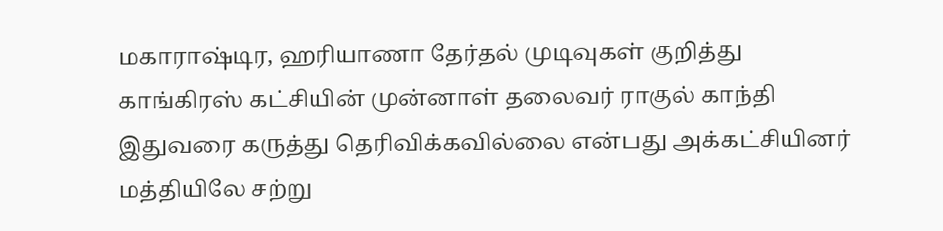மகாராஷ்டிர, ஹரியாணா தேர்தல் முடிவுகள் குறித்து காங்கிரஸ் கட்சியின் முன்னாள் தலைவர் ராகுல் காந்தி இதுவரை கருத்து தெரிவிக்கவில்லை என்பது அக்கட்சியினர் மத்தியிலே சற்று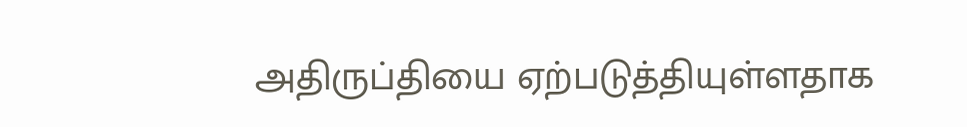அதிருப்தியை ஏற்படுத்தியுள்ளதாக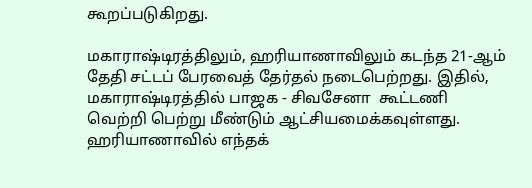கூறப்படுகிறது.

மகாராஷ்டிரத்திலும், ஹரியாணாவிலும் கடந்த 21-ஆம் தேதி சட்டப் பேரவைத் தேர்தல் நடைபெற்றது. இதில், மகாராஷ்டிரத்தில் பாஜக - சிவசேனா  கூட்டணி வெற்றி பெற்று மீண்டும் ஆட்சியமைக்கவுள்ளது. ஹரியாணாவில் எந்தக்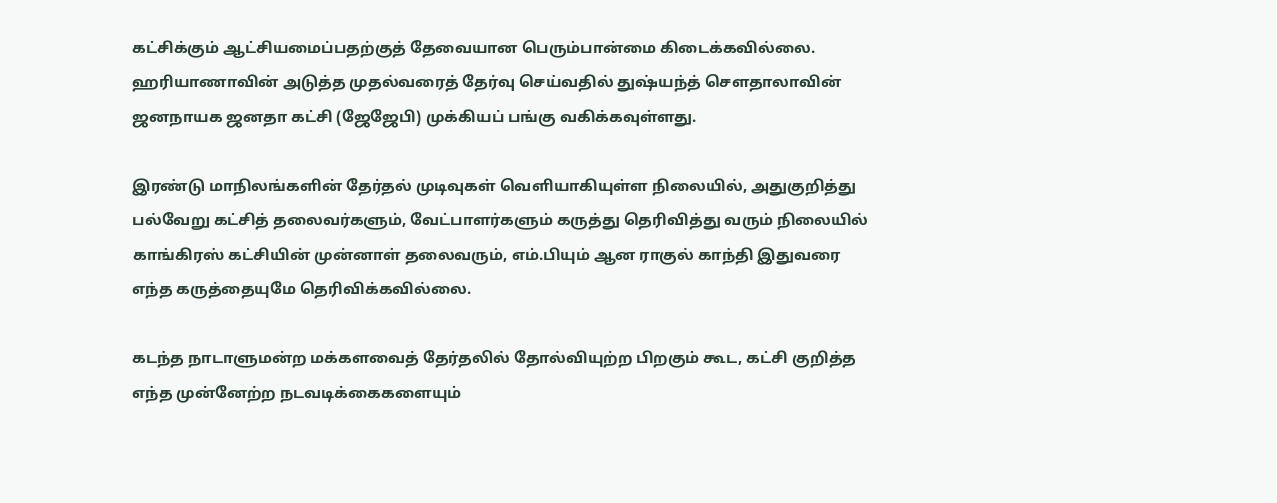கட்சிக்கும் ஆட்சியமைப்பதற்குத் தேவையான பெரும்பான்மை கிடைக்கவில்லை. ஹரியாணாவின் அடுத்த முதல்வரைத் தேர்வு செய்வதில் துஷ்யந்த் செளதாலாவின் ஜனநாயக ஜனதா கட்சி (ஜேஜேபி) முக்கியப் பங்கு வகிக்கவுள்ளது.

இரண்டு மாநிலங்களின் தேர்தல் முடிவுகள் வெளியாகியுள்ள நிலையில், அதுகுறித்து பல்வேறு கட்சித் தலைவர்களும், வேட்பாளர்களும் கருத்து தெரிவித்து வரும் நிலையில் காங்கிரஸ் கட்சியின் முன்னாள் தலைவரும், எம்.பியும் ஆன ராகுல் காந்தி இதுவரை எந்த கருத்தையுமே தெரிவிக்கவில்லை.

கடந்த நாடாளுமன்ற மக்களவைத் தேர்தலில் தோல்வியுற்ற பிறகும் கூட, கட்சி குறித்த எந்த முன்னேற்ற நடவடிக்கைகளையும்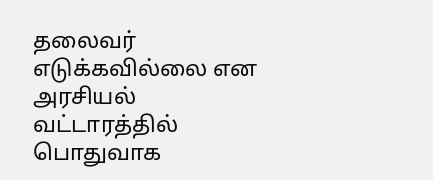தலைவர் எடுக்கவில்லை என அரசியல் வட்டாரத்தில் பொதுவாக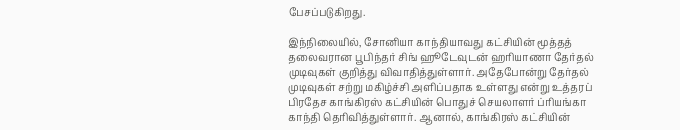பேசப்படுகிறது.

இந்நிலையில், சோனியா காந்தியாவது கட்சியின் மூத்தத் தலைவரான பூபிந்தர் சிங் ஹூடேவுடன் ஹரியாணா தேர்தல் முடிவுகள் குறித்து விவாதித்துள்ளார். அதேபோன்று தேர்தல் முடிவுகள் சற்று மகிழ்ச்சி அளிப்பதாக உள்ளது என்று உத்தரப் பிரதேச காங்கிரஸ் கட்சியின் பொதுச் செயலாளர் ப்ரியங்கா காந்தி தெரிவித்துள்ளார். ஆனால், காங்கிரஸ் கட்சியின்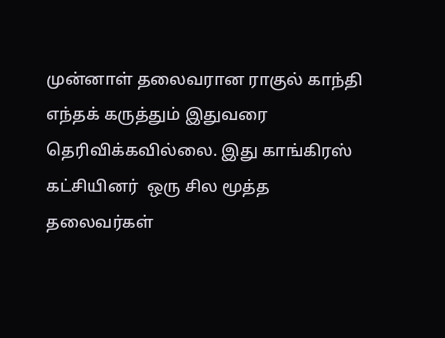முன்னாள் தலைவரான ராகுல் காந்தி எந்தக் கருத்தும் இதுவரை தெரிவிக்கவில்லை. இது காங்கிரஸ் கட்சியினர்  ஒரு சில மூத்த தலைவர்கள்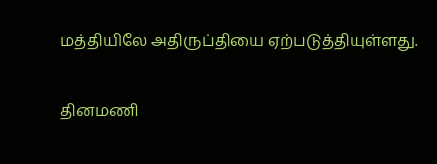மத்தியிலே அதிருப்தியை ஏற்படுத்தியுள்ளது.

தினமணி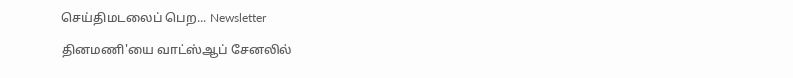செய்திமடலைப் பெற... Newsletter

தினமணி'யை வாட்ஸ்ஆப் சேனலில்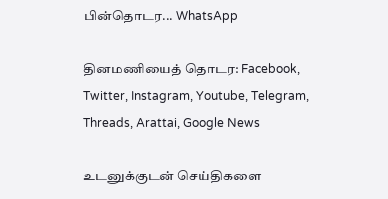பின்தொடர... WhatsApp

தினமணியைத் தொடர: Facebook, Twitter, Instagram, Youtube, Telegram, Threads, Arattai, Google News

உடனுக்குடன் செய்திகளை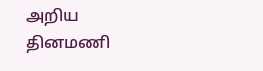அறிய தினமணி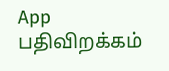App பதிவிறக்கம்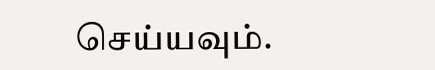செய்யவும்.